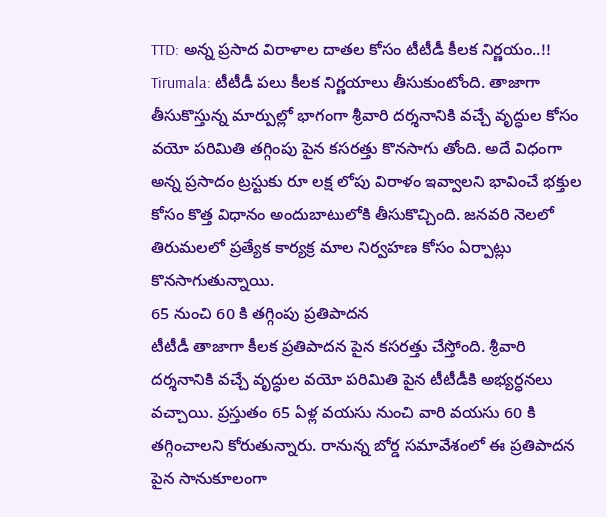TTD: అన్న ప్రసాద విరాళాల దాతల కోసం టీటీడీ కీలక నిర్ణయం..!!
Tirumala: టీటీడీ పలు కీలక నిర్ణయాలు తీసుకుంటోంది. తాజాగా తీసుకొస్తున్న మార్పుల్లో భాగంగా శ్రీవారి దర్శనానికి వచ్చే వృద్ధుల కోసం వయో పరిమితి తగ్గింపు పైన కసరత్తు కొనసాగు తోంది. అదే విధంగా అన్న ప్రసాదం ట్రస్టుకు రూ లక్ష లోపు విరాళం ఇవ్వాలని భావించే భక్తుల కోసం కొత్త విధానం అందుబాటులోకి తీసుకొచ్చింది. జనవరి నెలలో తిరుమలలో ప్రత్యేక కార్యక్ర మాల నిర్వహణ కోసం ఏర్పాట్లు కొనసాగుతున్నాయి.
65 నుంచి 60 కి తగ్గింపు ప్రతిపాదన
టీటీడీ తాజాగా కీలక ప్రతిపాదన పైన కసరత్తు చేస్తోంది. శ్రీవారి దర్శనానికి వచ్చే వృద్ధుల వయో పరిమితి పైన టీటీడీకి అభ్యర్ధనలు వచ్చాయి. ప్రస్తుతం 65 ఏళ్ల వయసు నుంచి వారి వయసు 60 కి తగ్గించాలని కోరుతున్నారు. రానున్న బోర్డ సమావేశంలో ఈ ప్రతిపాదన పైన సానుకూలంగా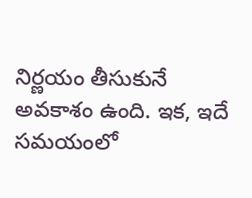నిర్ణయం తీసుకునే అవకాశం ఉంది. ఇక, ఇదే సమయంలో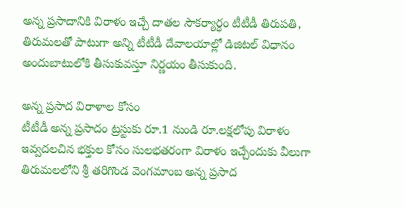అన్న ప్రసాదానికి విరాళం ఇచ్చే దాతల సౌకర్యార్ధం టీటీడీ తిరుపతి, తిరుమలతో పాటుగా అన్ని టీటీడీ దేవాలయాల్లో డిజిటల్ విధానం అందుబాటులోకి తీసుకువస్తూ నిర్ణయం తీసుకుంది.

అన్న ప్రసాద విరాళాల కోసం
టీటీడీ అన్న ప్రసాదం ట్రస్టుకు రూ.1 నుండి రూ.లక్షలోపు విరాళం ఇవ్వదలచిన భక్తుల కోసం సులభతరంగా విరాళం ఇచ్చేందుకు వీలుగా తిరుమలలోని శ్రీ తరిగొండ వెంగమాంబ అన్న ప్రసాద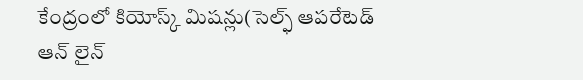కేంద్రంలో కియోస్క్ మిషన్లు(సెల్ఫ్ ఆపరేటెడ్ ఆన్ లైన్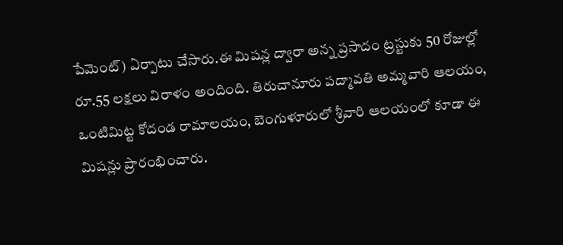పేమెంట్) ఏర్పాటు చేసారు.ఈ మిషన్ల ద్వారా అన్న ప్రసాదం ట్రస్టుకు 50 రోజుల్లో రూ.55 లక్షలు విరాళం అందింది. తిరుచానూరు పద్మావతి అమ్మవారి ఆలయం, ఒంటిమిట్ట కోదండ రామాలయం, బెంగుళూరులో శ్రీవారి ఆలయంలో కూడా ఈ మిషన్లు ప్రారంభించారు.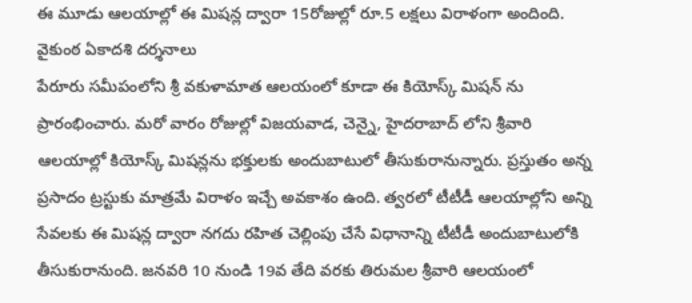ఈ మూడు ఆలయాల్లో ఈ మిషన్ల ద్వారా 15రోజుల్లో రూ.5 లక్షలు విరాళంగా అందింది.
వైకుంఠ ఏకాదశి దర్శనాలు
పేరూరు సమీపంలోని శ్రీ వకుళామాత ఆలయంలో కూడా ఈ కియోస్క్ మిషన్ ను ప్రారంభించారు. మరో వారం రోజుల్లో విజయవాడ, చెన్నై, హైదరాబాద్ లోని శ్రీవారి ఆలయాల్లో కియోస్క్ మిషన్లను భక్తులకు అందుబాటులో తీసుకురానున్నారు. ప్రస్తుతం అన్న ప్రసాదం ట్రస్టుకు మాత్రమే విరాళం ఇచ్చే అవకాశం ఉంది. త్వరలో టీటీడీ ఆలయాల్లోని అన్ని సేవలకు ఈ మిషన్ల ద్వారా నగదు రహిత చెల్లింపు చేసే విధానాన్ని టీటీడీ అందుబాటులోకి తీసుకురానుంది. జనవరి 10 నుండి 19వ తేది వరకు తిరుమల శ్రీవారి ఆలయంలో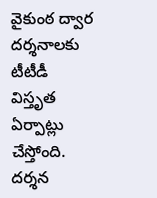వైకుంఠ ద్వార దర్శనాలకు టీటీడీ విస్తృత ఏర్పాట్లు చేస్తోంది. దర్శన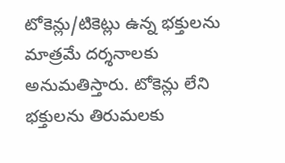టోకెన్లు/టికెట్లు ఉన్న భక్తులను మాత్రమే దర్శనాలకు అనుమతిస్తారు. టోకెన్లు లేని భక్తులను తిరుమలకు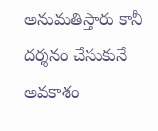అనుమతిస్తారు కానీ దర్శనం చేసుకునే అవకాశం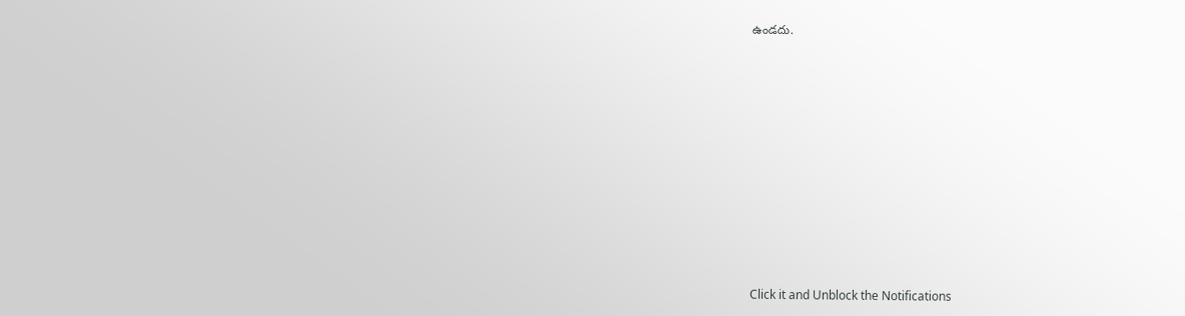ఉండదు.












Click it and Unblock the Notifications